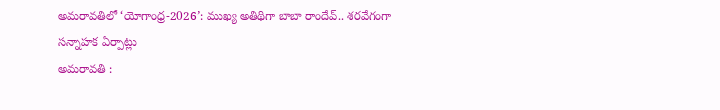అమరావతిలో ‘యోగాంధ్ర-2026’: ముఖ్య అతిథిగా బాబా రాందేవ్.. శరవేగంగా సన్నాహక ఏర్పాట్లు
అమరావతి :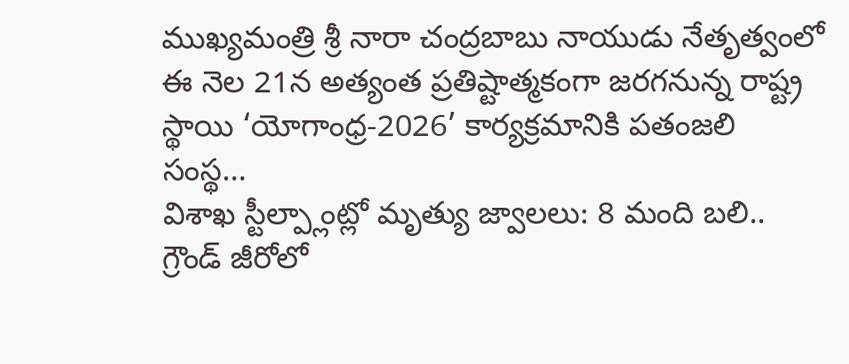ముఖ్యమంత్రి శ్రీ నారా చంద్రబాబు నాయుడు నేతృత్వంలో ఈ నెల 21న అత్యంత ప్రతిష్టాత్మకంగా జరగనున్న రాష్ట్ర స్థాయి ‘యోగాంధ్ర-2026’ కార్యక్రమానికి పతంజలి సంస్థ…
విశాఖ స్టీల్ప్లాంట్లో మృత్యు జ్వాలలు: 8 మంది బలి.. గ్రౌండ్ జీరోలో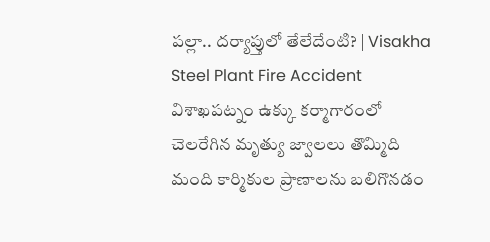పల్లా.. దర్యాప్తులో తేలేదేంటి? | Visakha Steel Plant Fire Accident
విశాఖపట్నం ఉక్కు కర్మాగారంలో చెలరేగిన మృత్యు జ్వాలలు తొమ్మిది మంది కార్మికుల ప్రాణాలను బలిగొనడం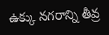ఉక్కు నగరాన్ని తీవ్ర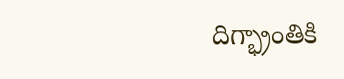దిగ్భ్రాంతికి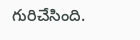గురిచేసింది.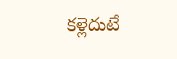కళ్లెదుటే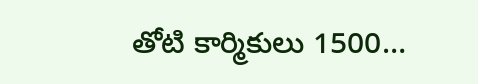తోటి కార్మికులు 1500…